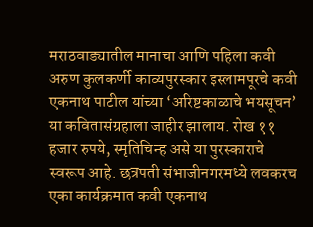मराठवाड्यातील मानाचा आणि पहिला कवी अरुण कुलकर्णी काव्यपुरस्कार इस्लामपूरचे कवी एकनाथ पाटील यांच्या ‘अरिष्टकाळाचे भयसूचन’ या कवितासंग्रहाला जाहीर झालाय. रोख ११ हजार रुपये, स्मृतिचिन्ह असे या पुरस्काराचे स्वरूप आहे. छत्रपती संभाजीनगरमध्ये लवकरच एका कार्यक्रमात कवी एकनाथ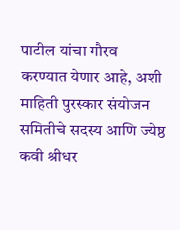पाटील यांचा गौरव करण्यात येणार आहे, अशी माहिती पुरस्कार संयोजन समितीचे सदस्य आणि ज्येष्ठ कवी श्रीधर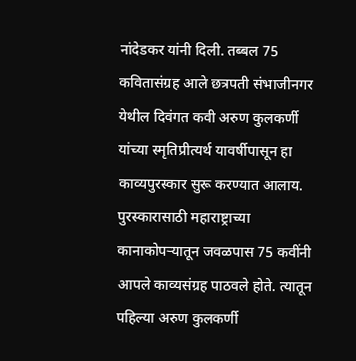नांदेडकर यांनी दिली. तब्बल 75 कवितासंग्रह आले छत्रपती संभाजीनगर येथील दिवंगत कवी अरुण कुलकर्णी यांच्या स्मृतिप्रीत्यर्थ यावर्षीपासून हा काव्यपुरस्कार सुरू करण्यात आलाय. पुरस्कारासाठी महाराष्ट्राच्या कानाकोपऱ्यातून जवळपास 75 कवींनी आपले काव्यसंग्रह पाठवले होते. त्यातून पहिल्या अरुण कुलकर्णी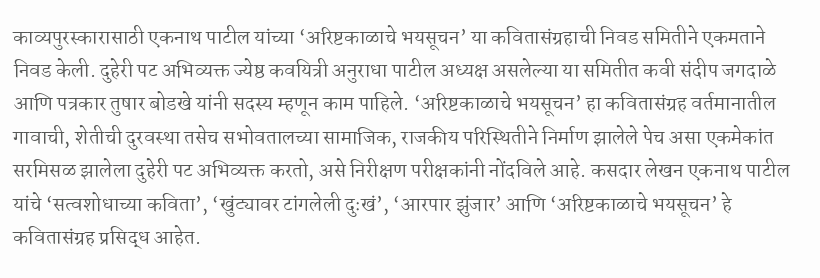काव्यपुरस्कारासाठी एकनाथ पाटील यांच्या ‘अरिष्टकाळाचे भयसूचन’ या कवितासंग्रहाची निवड समितीने एकमताने निवड केली. दुहेरी पट अभिव्यक्त ज्येष्ठ कवयित्री अनुराधा पाटील अध्यक्ष असलेल्या या समितीत कवी संदीप जगदाळे आणि पत्रकार तुषार बोडखे यांनी सदस्य म्हणून काम पाहिले. ‘अरिष्टकाळाचे भयसूचन’ हा कवितासंग्रह वर्तमानातील गावाची, शेतीची दुरवस्था तसेच सभोवतालच्या सामाजिक, राजकीय परिस्थितीने निर्माण झालेले पेच असा एकमेकांत सरमिसळ झालेला दुहेरी पट अभिव्यक्त करतो, असे निरीक्षण परीक्षकांनी नोंदविले आहे. कसदार लेखन एकनाथ पाटील यांचे ‘सत्वशोधाच्या कविता’, ‘खुंट्यावर टांगलेली दुःखं’, ‘आरपार झुंजार’ आणि ‘अरिष्टकाळाचे भयसूचन’ हे कवितासंग्रह प्रसिद्ध आहेत.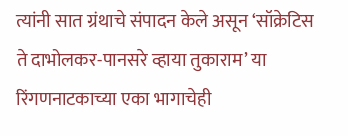त्यांनी सात ग्रंथाचे संपादन केले असून ‘सॉक्रेटिस ते दाभोलकर-पानसरे व्हाया तुकाराम’ या रिंगणनाटकाच्या एका भागाचेही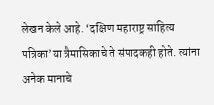लेखन केले आहे. ‘दक्षिण महाराष्ट्र साहित्य पत्रिका’या त्रैमासिकाचे ते संपादकही होते. त्यांना अनेक मानाचे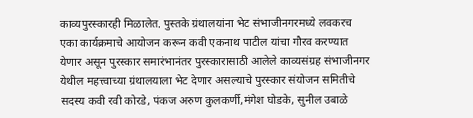काव्यपुरस्कारही मिळालेत. पुस्तके ग्रंथालयांना भेट संभाजीनगरमध्ये लवकरच एका कार्यक्रमाचे आयोजन करून कवी एकनाथ पाटील यांचा गौरव करण्यात येणार असून पुरस्कार समारंभानंतर पुरस्कारासाठी आलेले काव्यसंग्रह संभाजीनगर येथील महत्त्वाच्या ग्रंथालयाला भेट देणार असल्याचे पुरस्कार संयोजन समितीचे सदस्य कवी रवी कोरडे, पंकज अरुण कुलकर्णी,मंगेश घोडके, सुनील उबाळे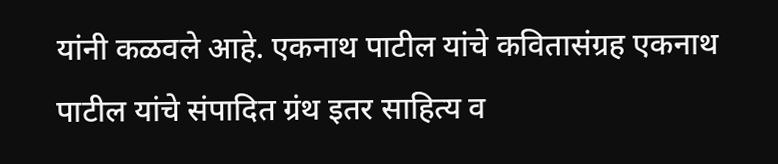यांनी कळवले आहे. एकनाथ पाटील यांचे कवितासंग्रह एकनाथ पाटील यांचे संपादित ग्रंथ इतर साहित्य व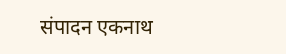संपादन एकनाथ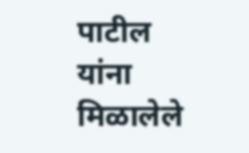पाटील यांना मिळालेले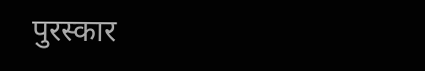पुरस्कार